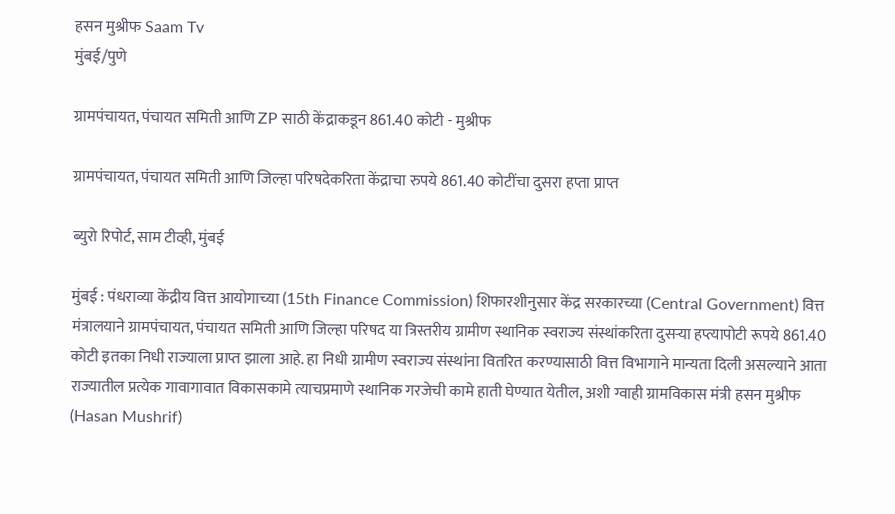हसन मुश्रीफ Saam Tv
मुंबई/पुणे

ग्रामपंचायत, पंचायत समिती आणि ZP साठी केंद्राकडून 861.40 कोटी - मुश्रीफ

ग्रामपंचायत, पंचायत समिती आणि जिल्हा परिषदेकरिता केंद्राचा रुपये 861.40 कोटींचा दुसरा हप्ता प्राप्त

ब्युरो रिपोर्ट, साम टीव्ही, मुंबई

मुंबई : पंधराव्या केंद्रीय वित्त आयोगाच्या (15th Finance Commission) शिफारशीनुसार केंद्र सरकारच्या (Central Government) वित्त मंत्रालयाने ग्रामपंचायत, पंचायत समिती आणि जिल्हा परिषद या त्रिस्तरीय ग्रामीण स्थानिक स्वराज्य संस्थांकरिता दुसऱ्या हप्त्यापोटी रूपये 861.40 कोटी इतका निधी राज्याला प्राप्त झाला आहे. हा निधी ग्रामीण स्वराज्य संस्थांना वितरित करण्यासाठी वित्त विभागाने मान्यता दिली असल्याने आता राज्यातील प्रत्येक गावागावात विकासकामे त्याचप्रमाणे स्थानिक गरजेची कामे हाती घेण्यात येतील, अशी ग्वाही ग्रामविकास मंत्री हसन मुश्रीफ (Hasan Mushrif)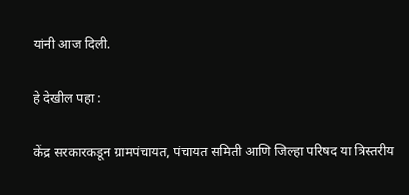यांनी आज दिली.

हे देखील पहा :

केंद्र सरकारकडून ग्रामपंचायत, पंचायत समिती आणि जिल्हा परिषद या त्रिस्तरीय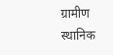ग्रामीण स्थानिक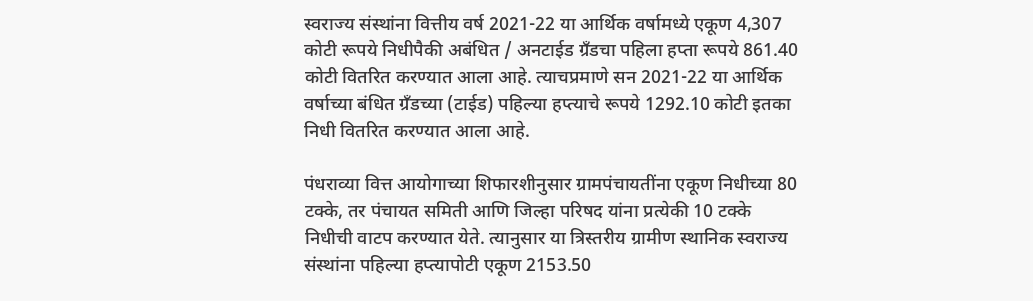स्वराज्य संस्थांना वित्तीय वर्ष 2021-22 या आर्थिक वर्षामध्ये एकूण 4,307 कोटी रूपये निधीपैकी अबंधित / अनटाईड ग्रँडचा पहिला हप्ता रूपये 861.40 कोटी वितरित करण्यात आला आहे. त्याचप्रमाणे सन 2021-22 या आर्थिक वर्षाच्या बंधित ग्रँडच्या (टाईड) पहिल्या हप्त्याचे रूपये 1292.10 कोटी इतका निधी वितरित करण्यात आला आहे.

पंधराव्या वित्त आयोगाच्या शिफारशीनुसार ग्रामपंचायतींना एकूण निधीच्या 80 टक्के, तर पंचायत समिती आणि जिल्हा परिषद यांना प्रत्येकी 10 टक्के निधीची वाटप करण्यात येते. त्यानुसार या त्रिस्तरीय ग्रामीण स्थानिक स्वराज्य संस्थांना पहिल्या हप्त्यापोटी एकूण 2153.50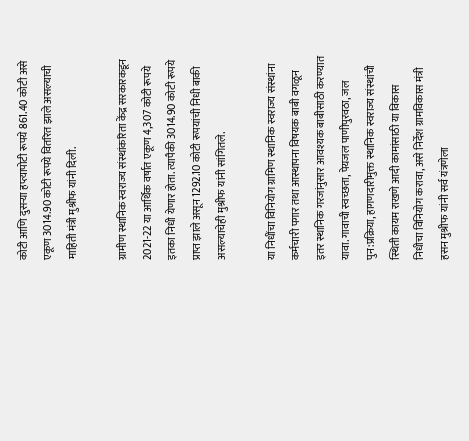कोटी आणि दुसऱ्या हप्त्यापोटी रूपये 861.40 कोटी असे एकूण 3014.90 कोटी रूपये वितरित झाले असल्याची माहिती मंत्री मुश्रीफ यांनी दिली.

ग्रामीण स्थानिक स्वराज्य संस्थांकरिता केंद्र सरकारकडून 2021-22 या आर्थिक वर्षात एकूण 4,307 कोटी रूपये इतका निधी येणार होता. त्यापैकी 3014.90 कोटी रूपये प्राप्त झाले असून 1292.10 कोटी रूपयांची निधी बाकी असल्याचेही मुश्रीफ यांनी सांगितले.

या निधींचा विनियोग ग्रामिण स्थानिक स्वराज्य संस्थांना कर्मचारी पगार तथा आस्थापना विषयक बाबी वगळून इतर स्थानिक गरजांनुसार आवश्यक बाबीसाठी करण्यात यावा. गावाची स्वच्छता, पेयजल पाणीपुरवठा, जल पुन:प्रक्रिया, हागणदारीमुक्त स्थानिक स्वराज्य संस्थांची स्थिती कायम राखणे आदी कामांसाठी या विकास निधीचा विनियोग करावा, असे निर्देश ग्रामविकास मंत्री हसन मुश्रीफ यांनी सर्व यंत्रणेला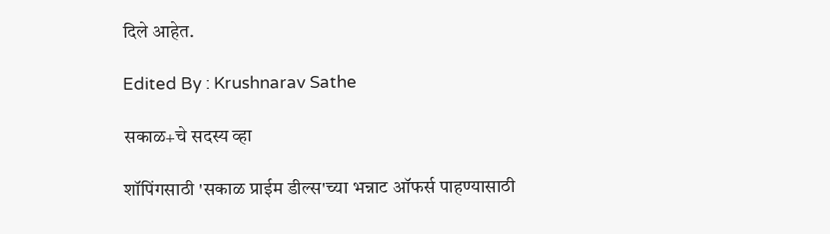दिले आहेत.

Edited By : Krushnarav Sathe

सकाळ+चे सदस्य व्हा

शॉपिंगसाठी 'सकाळ प्राईम डील्स'च्या भन्नाट ऑफर्स पाहण्यासाठी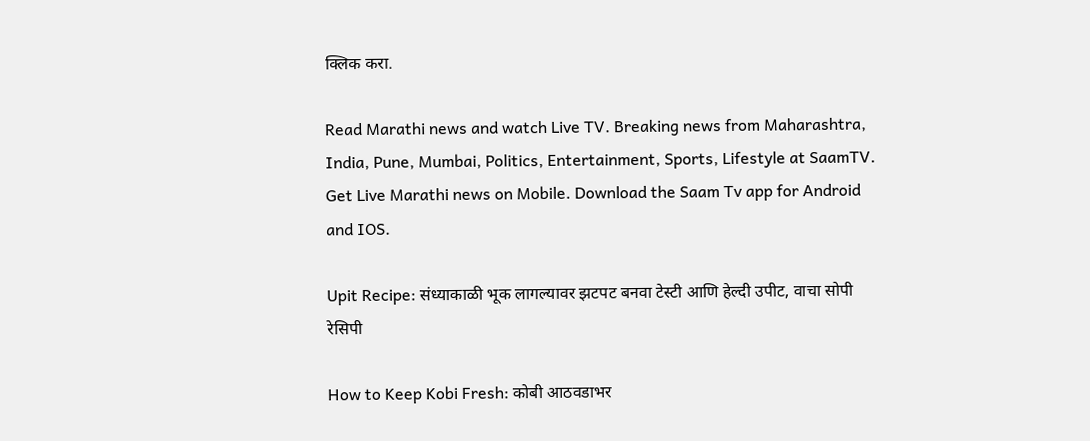क्लिक करा.

Read Marathi news and watch Live TV. Breaking news from Maharashtra, India, Pune, Mumbai, Politics, Entertainment, Sports, Lifestyle at SaamTV. Get Live Marathi news on Mobile. Download the Saam Tv app for Android and IOS.

Upit Recipe: संध्याकाळी भूक लागल्यावर झटपट बनवा टेस्टी आणि हेल्दी उपीट, वाचा सोपी रेसिपी

How to Keep Kobi Fresh: कोबी आठवडाभर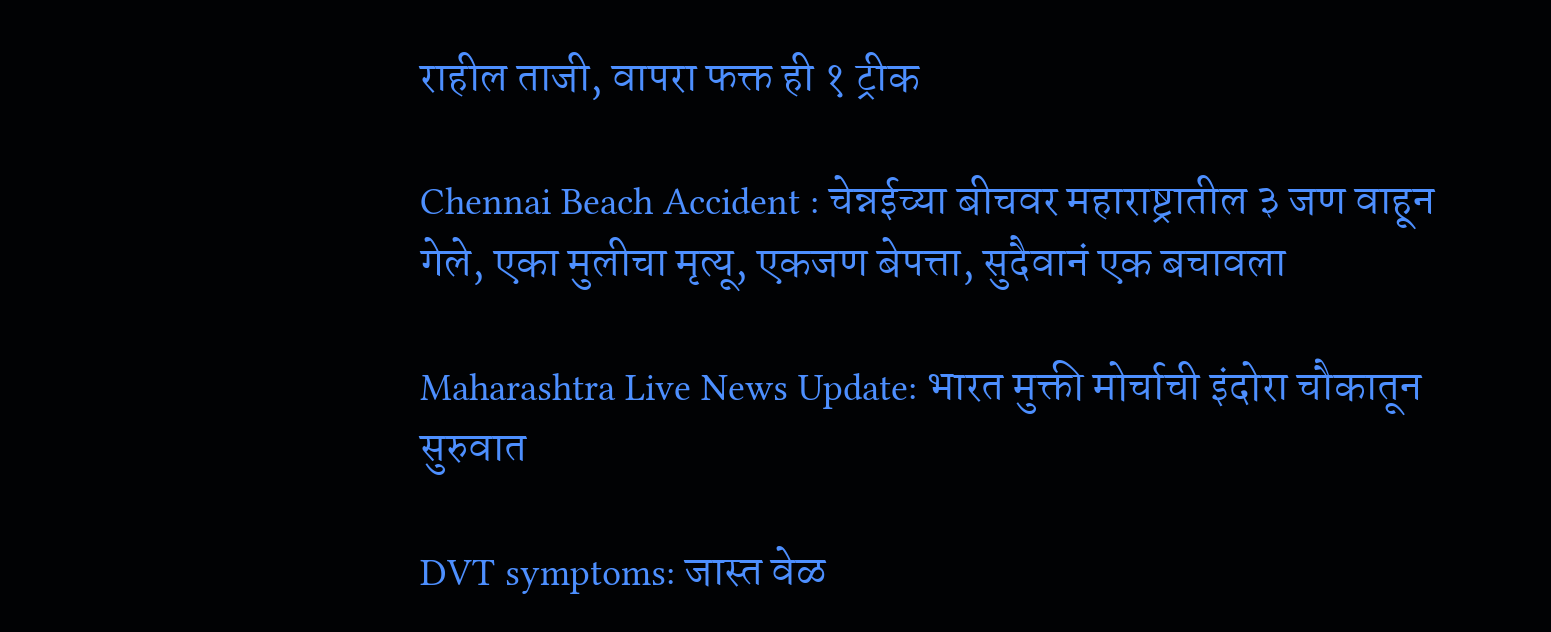राहील ताजी, वापरा फक्त ही १ ट्रीक

Chennai Beach Accident : चेन्नईच्या बीचवर महाराष्ट्रातील ३ जण वाहून गेले, एका मुलीचा मृत्यू, एकजण बेपत्ता, सुदैवानं एक बचावला

Maharashtra Live News Update: भारत मुक्ती मोर्चाची इंदोरा चौकातून सुरुवात

DVT symptoms: जास्त वेळ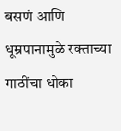बसणं आणि धूम्रपानामुळे रक्ताच्या गाठींचा धोका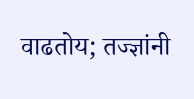वाढतोय; तज्ज्ञांनी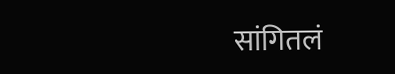सांगितलं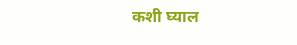कशी घ्याल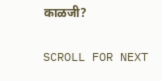काळजी?

SCROLL FOR NEXT